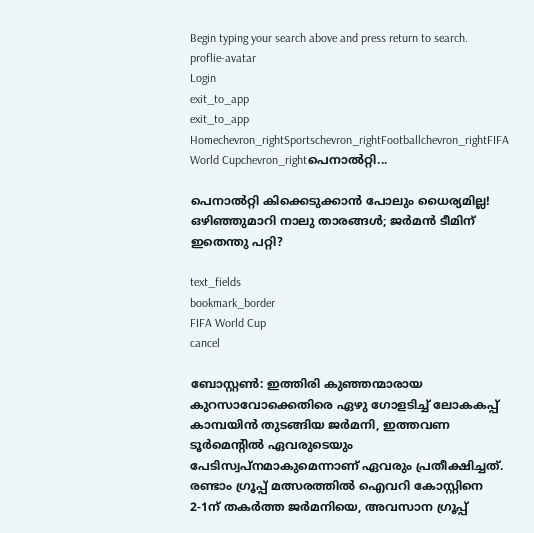Begin typing your search above and press return to search.
proflie-avatar
Login
exit_to_app
exit_to_app
Homechevron_rightSportschevron_rightFootballchevron_rightFIFA World Cupchevron_rightപെനാൽറ്റി...

പെനാൽറ്റി കിക്കെടുക്കാൻ പോലും ധൈര്യമില്ല! ഒഴിഞ്ഞുമാറി നാലു താരങ്ങൾ; ജർമൻ ടീമിന് ഇതെന്തു പറ്റി?

text_fields
bookmark_border
FIFA World Cup
cancel

ബോസ്റ്റൺ: ഇത്തിരി കുഞ്ഞന്മാരായ കുറസാവോക്കെതിരെ ഏഴു ഗോളടിച്ച് ലോകകപ്പ് കാമ്പയിൻ തുടങ്ങിയ ജർമനി, ഇത്തവണ ടൂർമെന്‍റിൽ ഏവരുടെയും പേടിസ്വപ്നമാകുമെന്നാണ് ഏവരും പ്രതീക്ഷിച്ചത്. രണ്ടാം ഗ്രൂപ്പ് മത്സരത്തിൽ ഐവറി കോസ്റ്റിനെ 2-1ന് തകർത്ത ജർമനിയെ, അവസാന ഗ്രൂപ്പ്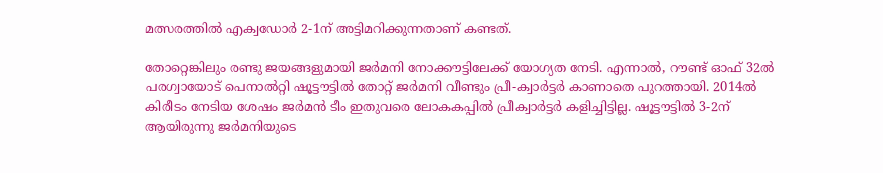മത്സരത്തിൽ എക്വഡോർ 2-1ന് അട്ടിമറിക്കുന്നതാണ് കണ്ടത്.

തോറ്റെങ്കിലും രണ്ടു ജയങ്ങളുമായി ജർമനി നോക്കൗട്ടിലേക്ക് യോഗ്യത നേടി. എന്നാൽ, റൗണ്ട് ഓഫ് 32ൽ പരഗ്വായോട് പെനാൽറ്റി ഷൂട്ടൗട്ടിൽ തോറ്റ് ജർമനി വീണ്ടും പ്രീ-ക്വാർട്ടർ കാണാതെ പുറത്തായി. 2014ൽ കിരീടം നേടിയ ശേഷം ജർമൻ ടീം ഇതുവരെ ലോകകപ്പിൽ പ്രീക്വാർട്ടർ കളിച്ചിട്ടില്ല. ഷൂട്ടൗട്ടിൽ 3-2ന് ആയിരുന്നു ജർമനിയുടെ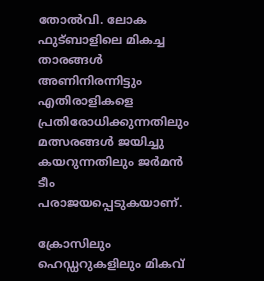തോൽവി. ലോക ഫുട്ബാളിലെ മികച്ച താരങ്ങൾ അണിനിരന്നിട്ടും എതിരാളികളെ പ്രതിരോധിക്കുന്നതിലും മത്സരങ്ങൾ ജയിച്ചു കയറുന്നതിലും ജർമൻ ടീം പരാജയപ്പെടുകയാണ്.

ക്രോസിലും ഹെഡ്ഡറുകളിലും മികവ്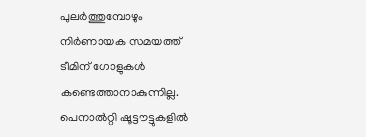പുലർത്തുമ്പോഴും നിർണായക സമയത്ത് ടീമിന് ഗോളുകൾ കണ്ടെത്താനാകുന്നില്ല. പെനാൽറ്റി ഷൂട്ടൗട്ടുകളിൽ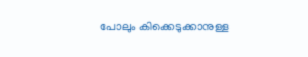പോലും കിക്കെടുക്കാനുള്ള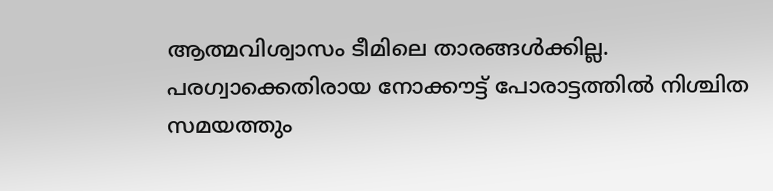ആത്മവിശ്വാസം ടീമിലെ താരങ്ങൾക്കില്ല. പരഗ്വാക്കെതിരായ നോക്കൗട്ട് പോരാട്ടത്തിൽ നിശ്ചിത സമയത്തും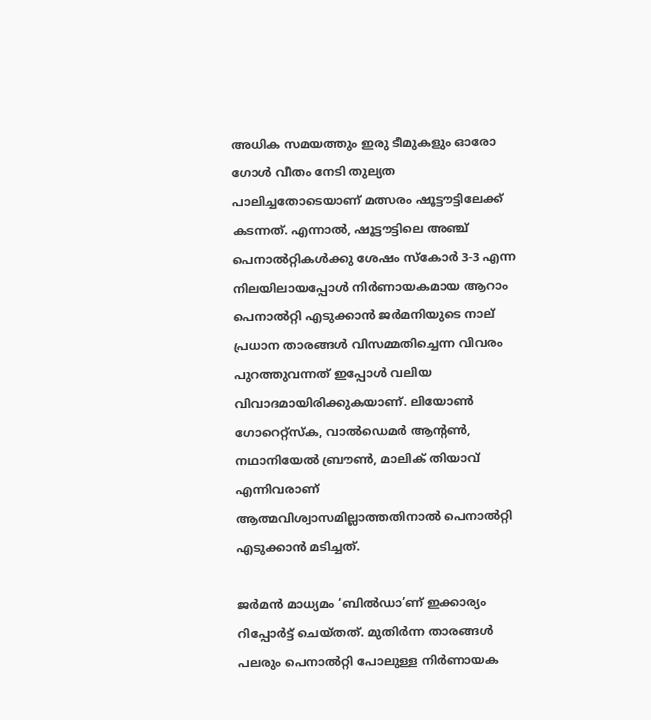അധിക സമയത്തും ഇരു ടീമുകളും ഓരോ ഗോൾ വീതം നേടി തുല്യത പാലിച്ചതോടെയാണ് മത്സരം ഷൂട്ടൗട്ടിലേക്ക് കടന്നത്. എന്നാൽ, ഷൂട്ടൗട്ടിലെ അഞ്ച് പെനാൽറ്റികൾക്കു ശേഷം സ്‌കോർ 3-3 എന്ന നിലയിലായപ്പോൾ നിർണായകമായ ആറാം പെനാൽറ്റി എടുക്കാൻ ജർമനിയുടെ നാല് പ്രധാന താരങ്ങൾ വിസമ്മതിച്ചെന്ന വിവരം പുറത്തുവന്നത് ഇപ്പോൾ വലിയ വിവാദമായിരിക്കുകയാണ്. ലിയോൺ ഗോറെറ്റ്സ്‌ക, വാൽഡെമർ ആന്റൺ, നഥാനിയേൽ ബ്രൗൺ, മാലിക് തിയാവ് എന്നിവരാണ് ആത്മവിശ്വാസമില്ലാത്തതിനാൽ പെനാൽറ്റി എടുക്കാൻ മടിച്ചത്.

ജർമൻ മാധ്യമം ‘ബിൽഡാ’ണ് ഇക്കാര്യം റിപ്പോർട്ട് ചെയ്തത്. മുതിർന്ന താരങ്ങൾ പലരും പെനാൽറ്റി പോലുള്ള നിർണായക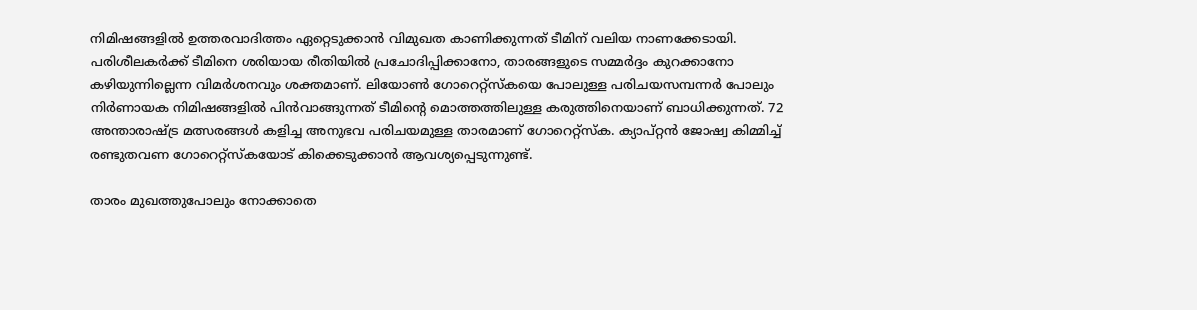നിമിഷങ്ങളിൽ ഉത്തരവാദിത്തം ഏറ്റെടുക്കാൻ വിമുഖത കാണിക്കുന്നത് ടീമിന് വലിയ നാണക്കേടായി. പരിശീലകർക്ക് ടീമിനെ ശരിയായ രീതിയിൽ പ്രചോദിപ്പിക്കാനോ, താരങ്ങളുടെ സമ്മർദ്ദം കുറക്കാനോ കഴിയുന്നില്ലെന്ന വിമർശനവും ശക്തമാണ്. ലിയോൺ ഗോറെറ്റ്സ്‌കയെ പോലുള്ള പരിചയസമ്പന്നർ പോലും നിർണായക നിമിഷങ്ങളിൽ പിൻവാങ്ങുന്നത് ടീമിന്റെ മൊത്തത്തിലുള്ള കരുത്തിനെയാണ് ബാധിക്കുന്നത്. 72 അന്താരാഷ്ട്ര മത്സരങ്ങൾ കളിച്ച അനുഭവ പരിചയമുള്ള താരമാണ് ഗോറെറ്റ്സ്‌ക. ക്യാപ്റ്റൻ ജോഷ്വ കിമ്മിച്ച് രണ്ടുതവണ ഗോറെറ്റ്സ്‌കയോട് കിക്കെടുക്കാൻ ആവശ്യപ്പെടുന്നുണ്ട്.

താരം മുഖത്തുപോലും നോക്കാതെ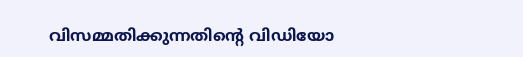വിസമ്മതിക്കുന്നതിന്‍റെ വിഡിയോ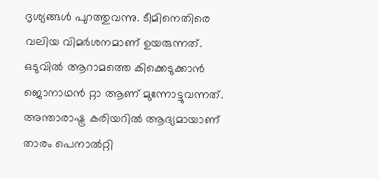ദൃശ്യങ്ങൾ പുറത്തുവന്നു. ടീമിനെതിരെ വലിയ വിമർശനമാണ് ഉയരുന്നത്. ഒടുവിൽ ആറാമത്തെ കിക്കെടുക്കാൻ ജൊനാഥൻ റ്റാ ആണ് മുന്നോട്ടുവന്നത്. അന്താരാഷ്ട്ര കരിയറിൽ ആദ്യമായാണ് താരം പെനാൽറ്റി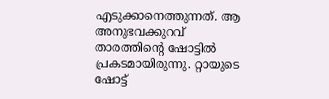എടുക്കാനെത്തുന്നത്. ആ അനുഭവക്കുറവ് താരത്തിന്‍റെ ഷോട്ടിൽ പ്രകടമായിരുന്നു. റ്റായുടെ ഷോട്ട്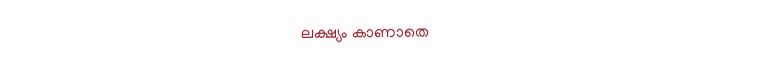ലക്ഷ്യം കാണാതെ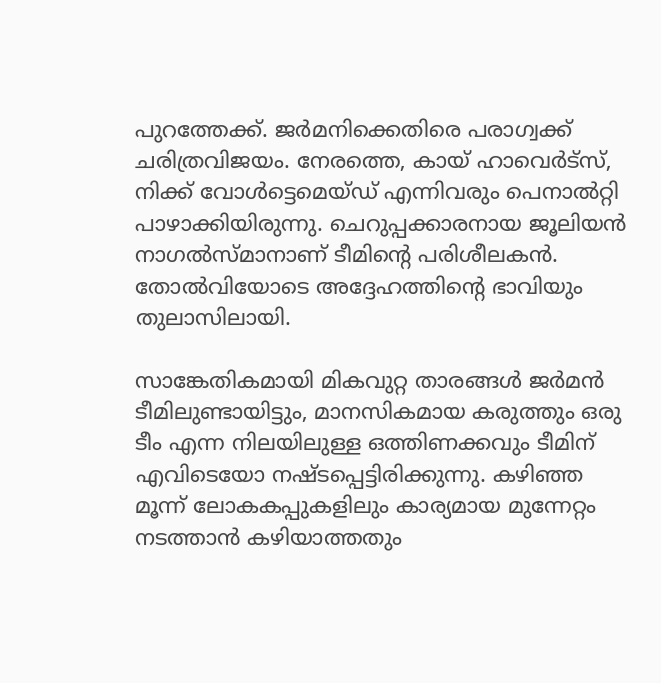പുറത്തേക്ക്. ജർമനിക്കെതിരെ പരാഗ്വക്ക് ചരിത്രവിജയം. നേരത്തെ, കായ് ഹാവെർട്‌സ്, നിക്ക് വോൾട്ടെമെയ്ഡ് എന്നിവരും പെനാൽറ്റി പാഴാക്കിയിരുന്നു. ചെറുപ്പക്കാരനായ ജൂലിയൻ നാഗൽസ്മാനാണ് ടീമിന്‍റെ പരിശീലകൻ. തോൽവിയോടെ അദ്ദേഹത്തിന്‍റെ ഭാവിയും തുലാസിലായി.

സാങ്കേതികമായി മികവുറ്റ താരങ്ങൾ ജർമൻ ടീമിലുണ്ടായിട്ടും, മാനസികമായ കരുത്തും ഒരു ടീം എന്ന നിലയിലുള്ള ഒത്തിണക്കവും ടീമിന് എവിടെയോ നഷ്ടപ്പെട്ടിരിക്കുന്നു. കഴിഞ്ഞ മൂന്ന് ലോകകപ്പുകളിലും കാര്യമായ മുന്നേറ്റം നടത്താൻ കഴിയാത്തതും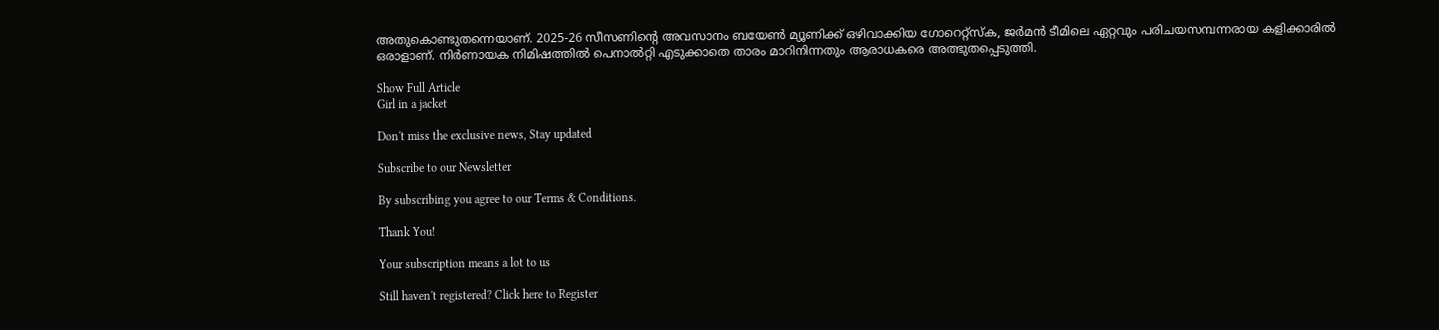അതുകൊണ്ടുതന്നെയാണ്. 2025-26 സീസണിന്റെ അവസാനം ബയേൺ മ്യൂണിക്ക് ഒഴിവാക്കിയ ഗോറെറ്റ്സ്‌ക, ജർമൻ ടീമിലെ ഏറ്റവും പരിചയസമ്പന്നരായ കളിക്കാരിൽ ഒരാളാണ്. നിർണായക നിമിഷത്തിൽ പെനാൽറ്റി എടുക്കാതെ താരം മാറിനിന്നതും ആരാധകരെ അത്ഭുതപ്പെടുത്തി.

Show Full Article
Girl in a jacket

Don't miss the exclusive news, Stay updated

Subscribe to our Newsletter

By subscribing you agree to our Terms & Conditions.

Thank You!

Your subscription means a lot to us

Still haven't registered? Click here to Register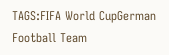TAGS:FIFA World CupGerman Football Team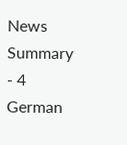News Summary - 4 German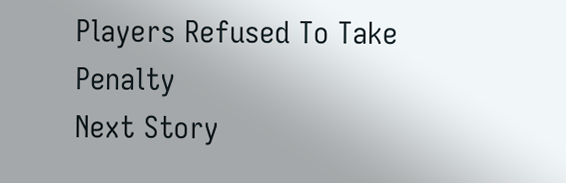Players Refused To Take Penalty
Next Story